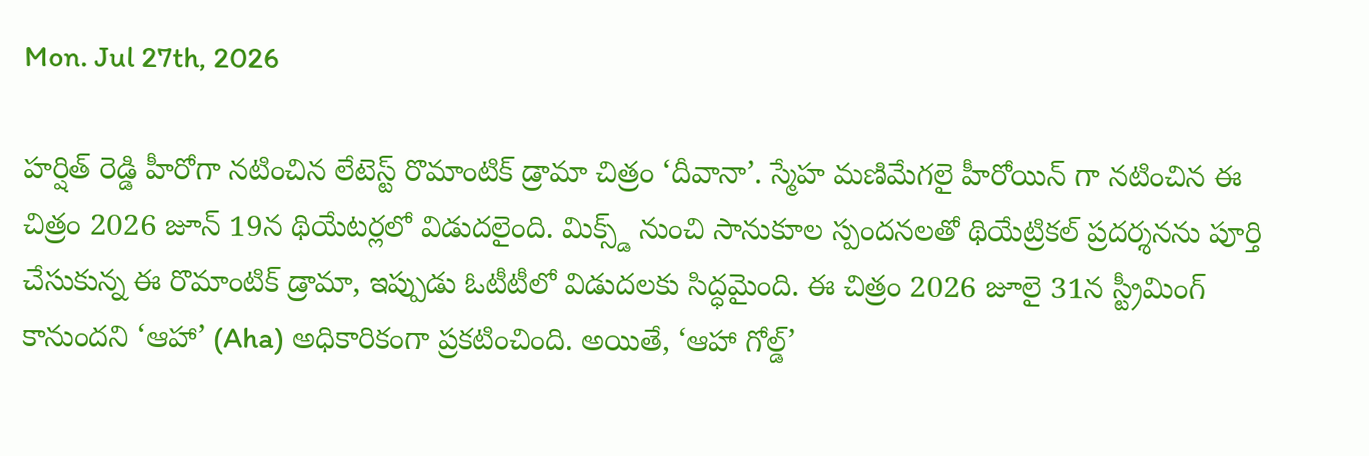Mon. Jul 27th, 2026

హర్షిత్ రెడ్డి హీరోగా నటించిన లేటెస్ట్ రొమాంటిక్ డ్రామా చిత్రం ‘దీవానా’. స్మేహ మణిమేగలై హీరోయిన్ గా నటించిన ఈ చిత్రం 2026 జూన్ 19న థియేటర్లలో విడుదలైంది. మిక్స్డ్ నుంచి సానుకూల స్పందనలతో థియేట్రికల్ ప్రదర్శనను పూర్తి చేసుకున్న ఈ రొమాంటిక్ డ్రామా, ఇప్పుడు ఓటీటీలో విడుదలకు సిద్ధమైంది. ఈ చిత్రం 2026 జూలై 31న స్ట్రీమింగ్ కానుందని ‘ఆహా’ (Aha) అధికారికంగా ప్రకటించింది. అయితే, ‘ఆహా గోల్డ్’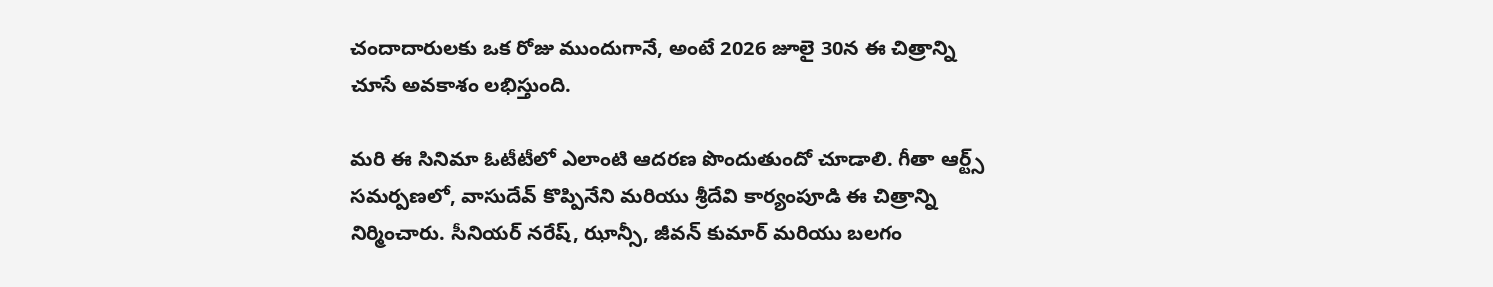చందాదారులకు ఒక రోజు ముందుగానే, అంటే 2026 జూలై 30న ఈ చిత్రాన్ని చూసే అవకాశం లభిస్తుంది.

మరి ఈ సినిమా ఓటీటీలో ఎలాంటి ఆదరణ పొందుతుందో చూడాలి. గీతా ఆర్ట్స్ సమర్పణలో, వాసుదేవ్ కొప్పినేని మరియు శ్రీదేవి కార్యంపూడి ఈ చిత్రాన్ని నిర్మించారు. సీనియర్ నరేష్, ఝాన్సీ, జీవన్ కుమార్ మరియు బలగం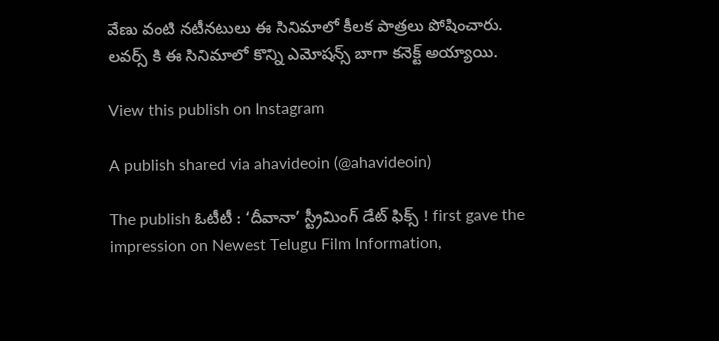వేణు వంటి నటీనటులు ఈ సినిమాలో కీలక పాత్రలు పోషించారు. లవర్స్ కి ఈ సినిమాలో కొన్ని ఎమోషన్స్ బాగా కనెక్ట్ అయ్యాయి.

View this publish on Instagram

A publish shared via ahavideoin (@ahavideoin)

The publish ఓటీటీ : ‘దీవానా’ స్ట్రీమింగ్ డేట్ ఫిక్స్ ! first gave the impression on Newest Telugu Film Information,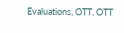Evaluations, OTT, OTT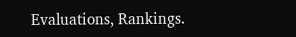Evaluations, Rankings.